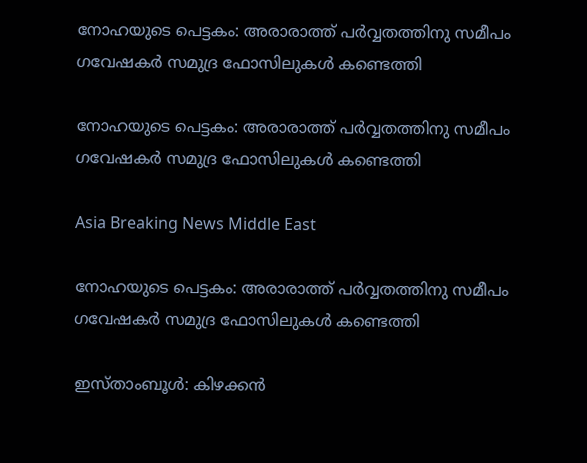നോഹയുടെ പെട്ടകം: അരാരാത്ത് പര്‍വ്വതത്തിനു സമീപം ഗവേഷകര്‍ സമുദ്ര ഫോസിലുകള്‍ കണ്ടെത്തി

നോഹയുടെ പെട്ടകം: അരാരാത്ത് പര്‍വ്വതത്തിനു സമീപം ഗവേഷകര്‍ സമുദ്ര ഫോസിലുകള്‍ കണ്ടെത്തി

Asia Breaking News Middle East

നോഹയുടെ പെട്ടകം: അരാരാത്ത് പര്‍വ്വതത്തിനു സമീപം ഗവേഷകര്‍ സമുദ്ര ഫോസിലുകള്‍ കണ്ടെത്തി

ഇസ്താംബൂള്‍: കിഴക്കന്‍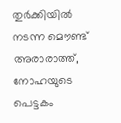തുര്‍ക്കിയില്‍ നടന്ന മൌണ്ട് അരാരാത്ത്, നോഹയുടെ പെട്ടകം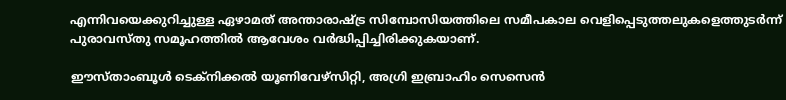എന്നിവയെക്കുറിച്ചുള്ള ഏഴാമത് അന്താരാഷ്ട്ര സിമ്പോസിയത്തിലെ സമീപകാല വെളിപ്പെടുത്തലുകളെത്തുടര്‍ന്ന് പുരാവസ്തു സമൂഹത്തില്‍ ആവേശം വര്‍ദ്ധിപ്പിച്ചിരിക്കുകയാണ്.

ഈസ്താംബൂള്‍ ടെക്നിക്കല്‍ യൂണിവേഴ്സിറ്റി, അഗ്രി ഇബ്രാഹിം സെസെന്‍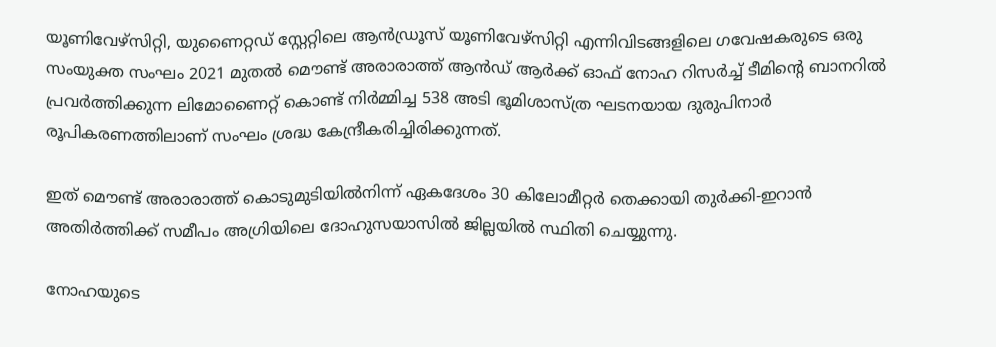യൂണിവേഴ്സിറ്റി, യുണൈറ്റഡ് സ്റ്റേറ്റിലെ ആന്‍ഡ്രൂസ് യൂണിവേഴ്സിറ്റി എന്നിവിടങ്ങളിലെ ഗവേഷകരുടെ ഒരു സംയുക്ത സംഘം 2021 മുതല്‍ മൌണ്ട് അരാരാത്ത് ആന്‍ഡ് ആര്‍ക്ക് ഓഫ് നോഹ റിസര്‍ച്ച് ടീമിന്റെ ബാനറില്‍ പ്രവര്‍ത്തിക്കുന്ന ലിമോണൈറ്റ് കൊണ്ട് നിര്‍മ്മിച്ച 538 അടി ഭൂമിശാസ്ത്ര ഘടനയായ ദുരുപിനാര്‍ രൂപികരണത്തിലാണ് സംഘം ശ്രദ്ധ കേന്ദ്രീകരിച്ചിരിക്കുന്നത്.

ഇത് മൌണ്ട് അരാരാത്ത് കൊടുമുടിയില്‍നിന്ന് ഏകദേശം 30 കിലോമീറ്റര്‍ തെക്കായി തുര്‍ക്കി-ഇറാന്‍ അതിര്‍ത്തിക്ക് സമീപം അഗ്രിയിലെ ദോഹുസയാസില്‍ ജില്ലയില്‍ സ്ഥിതി ചെയ്യുന്നു.

നോഹയുടെ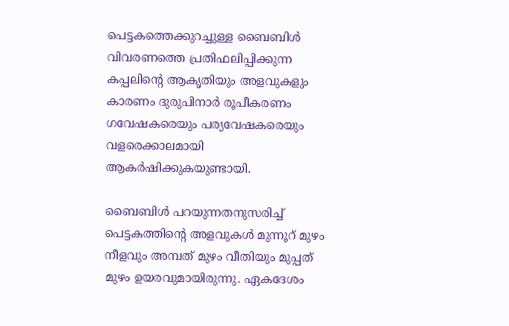പെട്ടകത്തെക്കുറച്ചുള്ള ബൈബിള്‍ വിവരണത്തെ പ്രതിഫലിപ്പിക്കുന്ന കപ്പലിന്റെ ആകൃതിയും അളവുകളും കാരണം ദുരുപിനാര്‍ രൂപീകരണം ഗവേഷകരെയും പര്യവേഷകരെയും വളരെക്കാലമായി ആകര്‍ഷിക്കുകയുണ്ടായി.

ബൈബിള്‍ പറയുന്നതനുസരിച്ച് പെട്ടകത്തിന്റെ അളവുകള്‍ മുന്നൂറ് മുഴം നീളവും അമ്പത് മുഴം വീതിയും മുപ്പത് മുഴം ഉയരവുമായിരുന്നു. ഏകദേശം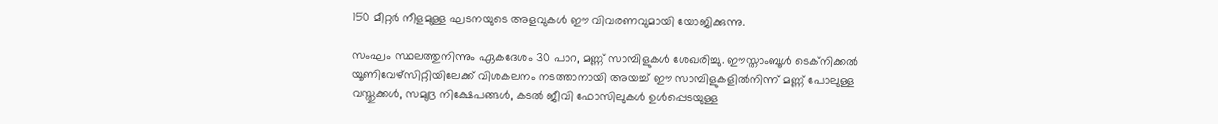150 മീറ്റര്‍ നീളമുള്ള ഘടനയുടെ അളവുകള്‍ ഈ വിവരണവുമായി യോജിക്കുന്നു.

സംഘം സ്ഥലത്തുനിന്നും ഏകദേശം 30 പാറ, മണ്ണ് സാമ്പിളുകള്‍ ശേഖരിച്ചു. ഈസ്താംബൂള്‍ ടെക്നിക്കല്‍ യൂണിവേഴ്സിറ്റിയിലേക്ക് വിശകലനം നടത്താനായി അയച്ച് ഈ സാമ്പിളുകളില്‍നിന്ന് മണ്ണ് പോലുള്ള വസ്തുക്കള്‍, സമുദ്ര നിക്ഷേപങ്ങള്‍, കടല്‍ ജീവി ഫോസിലുകള്‍ ഉള്‍പ്പെടയുള്ള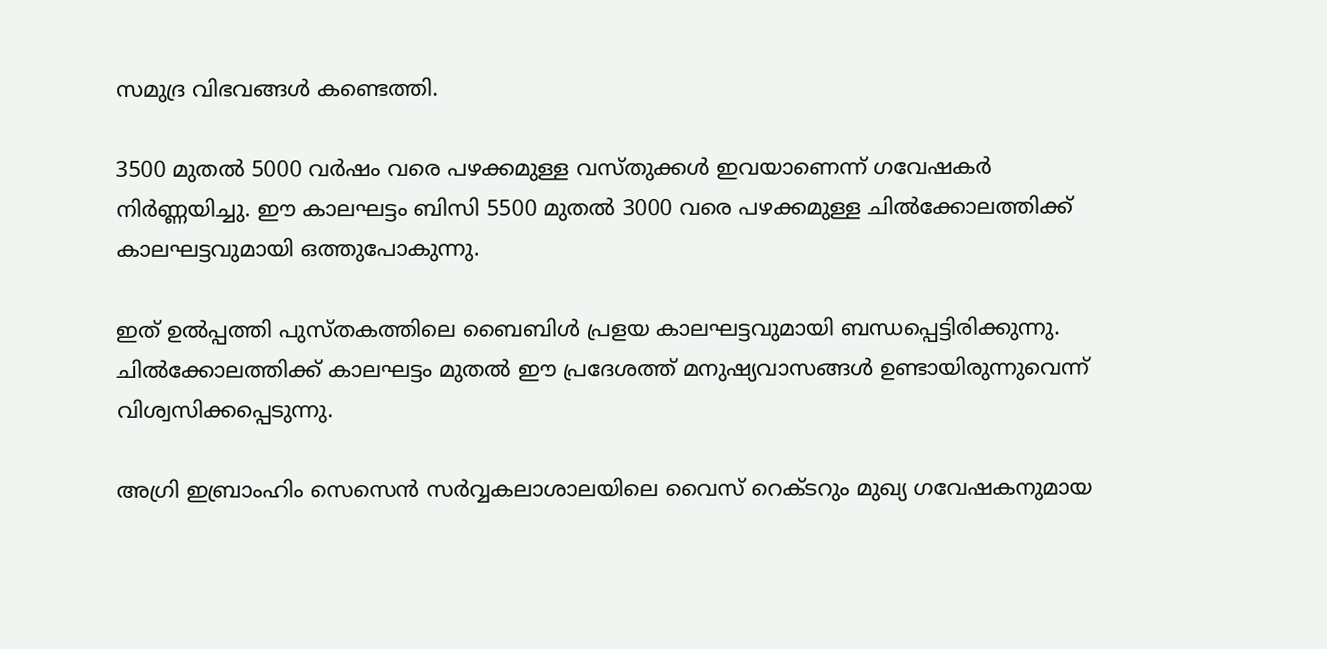സമുദ്ര വിഭവങ്ങള്‍ കണ്ടെത്തി.

3500 മുതല്‍ 5000 വര്‍ഷം വരെ പഴക്കമുള്ള വസ്തുക്കള്‍ ഇവയാണെന്ന് ഗവേഷകര്‍ നിര്‍ണ്ണയിച്ചു. ഈ കാലഘട്ടം ബിസി 5500 മുതല്‍ 3000 വരെ പഴക്കമുള്ള ചില്‍ക്കോലത്തിക്ക് കാലഘട്ടവുമായി ഒത്തുപോകുന്നു.

ഇത് ഉല്‍പ്പത്തി പുസ്തകത്തിലെ ബൈബിള്‍ പ്രളയ കാലഘട്ടവുമായി ബന്ധപ്പെട്ടിരിക്കുന്നു. ചില്‍ക്കോലത്തിക്ക് കാലഘട്ടം മുതല്‍ ഈ പ്രദേശത്ത് മനുഷ്യവാസങ്ങള്‍ ഉണ്ടായിരുന്നുവെന്ന് വിശ്വസിക്കപ്പെടുന്നു.

അഗ്രി ഇബ്രാംഹിം സെസെന്‍ സര്‍വ്വകലാശാലയിലെ വൈസ് റെക്ടറും മുഖ്യ ഗവേഷകനുമായ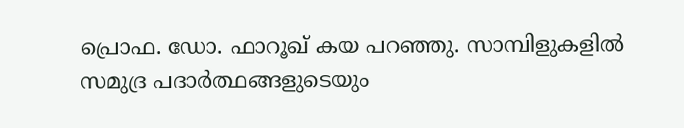പ്രൊഫ. ഡോ. ഫാറൂഖ് കയ പറഞ്ഞു. സാമ്പിളുകളില്‍ സമുദ്ര പദാര്‍ത്ഥങ്ങളുടെയും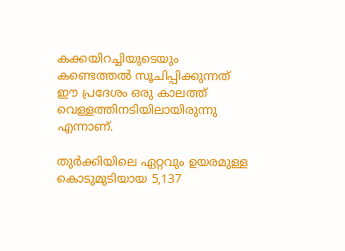കക്കയിറച്ചിയുടെയും കണ്ടെത്തല്‍ സൂചിപ്പിക്കുന്നത് ഈ പ്രദേശം ഒരു കാലത്ത് വെള്ളത്തിനടിയിലായിരുന്നു എന്നാണ്.

തുര്‍ക്കിയിലെ ഏറ്റവും ഉയരമുള്ള കൊടുമുടിയായ 5,137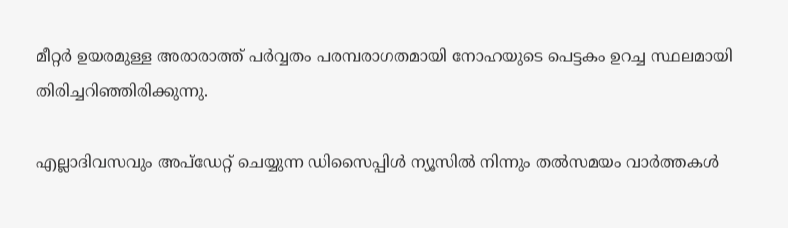മീറ്റര്‍ ഉയരമുള്ള അരാരാത്ത് പര്‍വ്വതം പരമ്പരാഗതമായി നോഹയുടെ പെട്ടകം ഉറച്ച സ്ഥലമായി തിരിച്ചറിഞ്ഞിരിക്കുന്നു.

എല്ലാദിവസവും അപ്ഡേറ്റ് ചെയ്യുന്ന ഡിസൈപ്പിൾ ന്യൂസിൽ നിന്നും തൽസമയം വാർത്തകൾ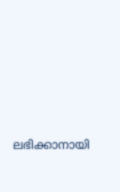ലഭിക്കാനായി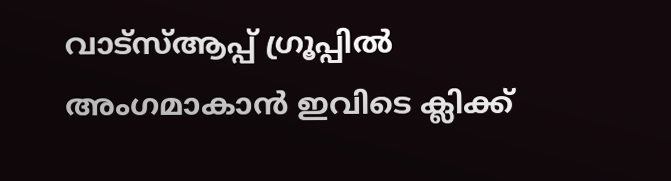വാട്സ്ആപ്പ് ഗ്രൂപ്പിൽ അംഗമാകാൻ ഇവിടെ ക്ലിക്ക്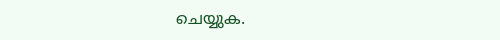ചെയ്യുക.